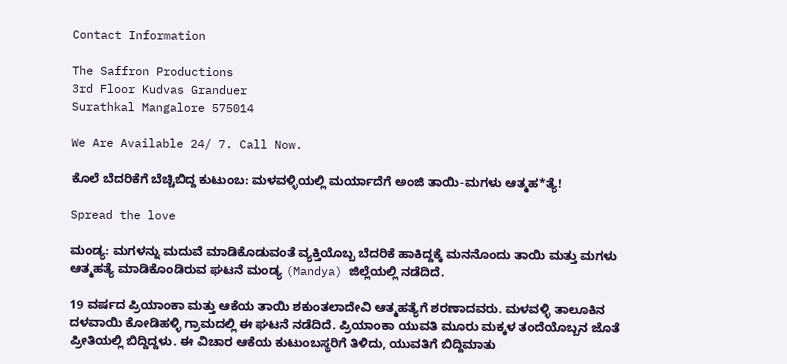Contact Information

The Saffron Productions
3rd Floor Kudvas Granduer
Surathkal Mangalore 575014

We Are Available 24/ 7. Call Now.

ಕೊಲೆ ಬೆದರಿಕೆಗೆ ಬೆಚ್ಚಿಬಿದ್ದ ಕುಟುಂಬ: ಮಳವಳ್ಳಿಯಲ್ಲಿ ಮರ್ಯಾದೆಗೆ ಅಂಜಿ ತಾಯಿ-ಮಗಳು ಆತ್ಮಹ*ತ್ಯೆ!

Spread the love

ಮಂಡ್ಯ: ಮಗಳನ್ನು ಮದುವೆ ಮಾಡಿಕೊಡುವಂತೆ ವ್ಯಕ್ತಿಯೊಬ್ಬ ಬೆದರಿಕೆ ಹಾಕಿದ್ದಕ್ಕೆ ಮನನೊಂದು ತಾಯಿ ಮತ್ತು ಮಗಳು ಆತ್ಮಹತ್ಯೆ ಮಾಡಿಕೊಂಡಿರುವ ಘಟನೆ ಮಂಡ್ಯ (Mandya) ಜಿಲ್ಲೆಯಲ್ಲಿ ನಡೆದಿದೆ.

19 ವರ್ಷದ ಪ್ರಿಯಾಂಕಾ ಮತ್ತು ಆಕೆಯ ತಾಯಿ ಶಕುಂತಲಾದೇವಿ ಆತ್ಮಹತ್ಯೆಗೆ ಶರಣಾದವರು. ಮಳವಳ್ಳಿ ತಾಲೂಕಿನ ದಳವಾಯಿ ಕೋಡಿಹಳ್ಳಿ ಗ್ರಾಮದಲ್ಲಿ ಈ ಘಟನೆ ನಡೆದಿದೆ. ಪ್ರಿಯಾಂಕಾ ಯುವತಿ ಮೂರು ಮಕ್ಕಳ ತಂದೆಯೊಬ್ಬನ ಜೊತೆ ಪ್ರೀತಿಯಲ್ಲಿ ಬಿದ್ದಿದ್ದಳು. ಈ ವಿಚಾರ ಆಕೆಯ ಕುಟುಂಬಸ್ಥರಿಗೆ ತಿಳಿದು, ಯುವತಿಗೆ ಬಿದ್ದಿಮಾತು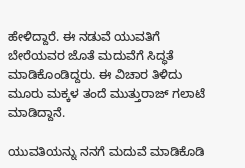ಹೇಳಿದ್ದಾರೆ. ಈ ನಡುವೆ ಯುವತಿಗೆ ಬೇರೆಯವರ ಜೊತೆ ಮದುವೆಗೆ ಸಿದ್ಧತೆ ಮಾಡಿಕೊಂಡಿದ್ದರು. ಈ ವಿಚಾರ ತಿಳಿದು ಮೂರು ಮಕ್ಕಳ ತಂದೆ ಮುತ್ತುರಾಜ್‌ ಗಲಾಟೆ ಮಾಡಿದ್ದಾನೆ.

ಯುವತಿಯನ್ನು ನನಗೆ ಮದುವೆ ಮಾಡಿಕೊಡಿ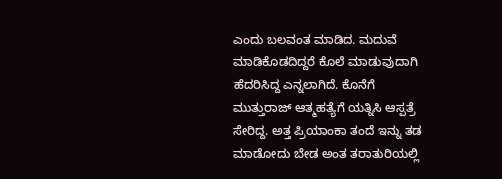ಎಂದು ಬಲವಂತ ಮಾಡಿದ. ಮದುವೆ ಮಾಡಿಕೊಡದಿದ್ದರೆ ಕೊಲೆ ಮಾಡುವುದಾಗಿ ಹೆದರಿಸಿದ್ದ ಎನ್ನಲಾಗಿದೆ. ಕೊನೆಗೆ ಮುತ್ತುರಾಜ್ ಆತ್ಮಹತ್ಯೆಗೆ ಯತ್ನಿಸಿ ಆಸ್ಪತ್ರೆ ಸೇರಿದ್ದ. ಅತ್ತ ಪ್ರಿಯಾಂಕಾ ತಂದೆ ಇನ್ನು ತಡ ಮಾಡೋದು ಬೇಡ ಅಂತ ತರಾತುರಿಯಲ್ಲಿ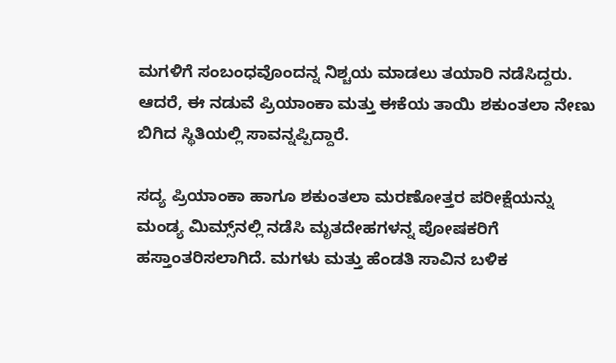ಮಗಳಿಗೆ ಸಂಬಂಧವೊಂದನ್ನ ನಿಶ್ಚಯ ಮಾಡಲು ತಯಾರಿ ನಡೆಸಿದ್ದರು. ಆದರೆ, ಈ ನಡುವೆ ಪ್ರಿಯಾಂಕಾ ಮತ್ತು ಈಕೆಯ ತಾಯಿ ಶಕುಂತಲಾ ನೇಣು ಬಿಗಿದ ಸ್ಥಿತಿಯಲ್ಲಿ ಸಾವನ್ನಪ್ಪಿದ್ದಾರೆ.

ಸದ್ಯ ಪ್ರಿಯಾಂಕಾ ಹಾಗೂ ಶಕುಂತಲಾ ಮರಣೋತ್ತರ ಪರೀಕ್ಷೆಯನ್ನು ಮಂಡ್ಯ ಮಿಮ್ಸ್‌ನಲ್ಲಿ ನಡೆಸಿ ಮೃತದೇಹಗಳನ್ನ ಪೋಷಕರಿಗೆ ಹಸ್ತಾಂತರಿಸಲಾಗಿದೆ. ಮಗಳು ಮತ್ತು ಹೆಂಡತಿ ಸಾವಿನ ಬಳಿಕ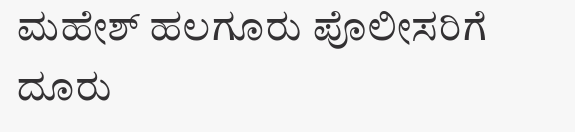ಮಹೇಶ್ ಹಲಗೂರು ಪೊಲೀಸರಿಗೆ ದೂರು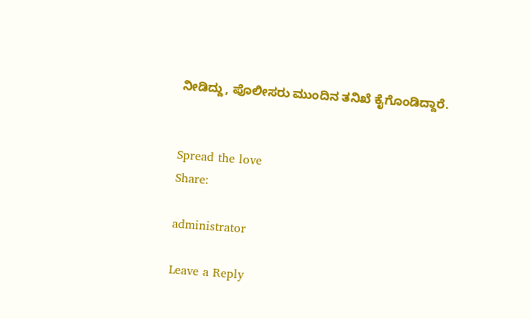ನೀಡಿದ್ದು, ಪೊಲೀಸರು ಮುಂದಿನ ತನಿಖೆ ಕೈಗೊಂಡಿದ್ದಾರೆ.


Spread the love
Share:

administrator

Leave a Reply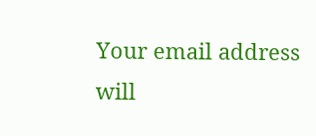Your email address will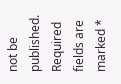not be published. Required fields are marked *